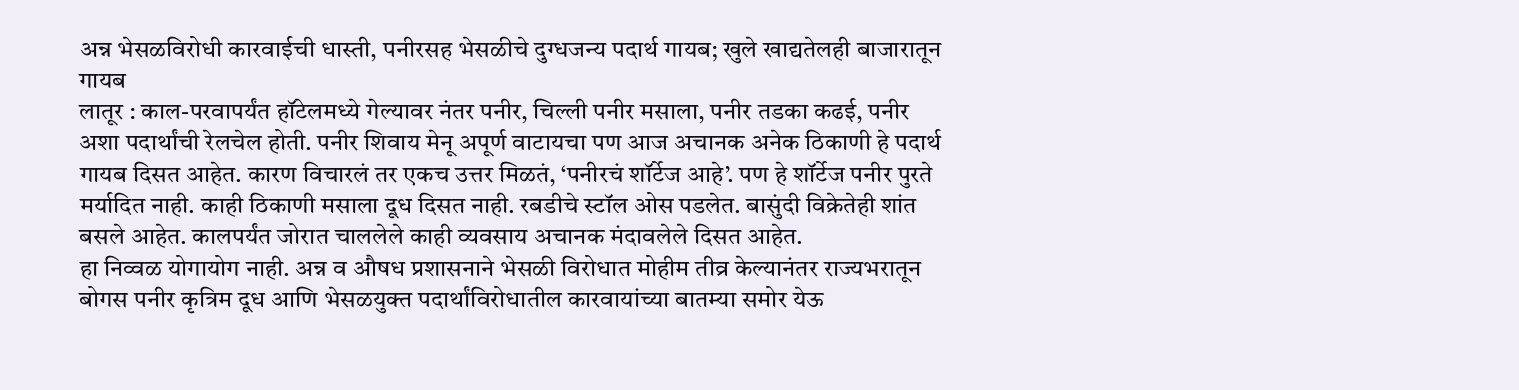अन्न भेसळविरोधी कारवाईची धास्ती, पनीरसह भेसळीचे दुग्धजन्य पदार्थ गायब; खुले खाद्यतेलही बाजारातून गायब
लातूर : काल-परवापर्यंत हॉटेलमध्ये गेल्यावर नंतर पनीर, चिल्ली पनीर मसाला, पनीर तडका कढई, पनीर अशा पदार्थांची रेलचेल होती. पनीर शिवाय मेनू अपूर्ण वाटायचा पण आज अचानक अनेक ठिकाणी हे पदार्थ गायब दिसत आहेत. कारण विचारलं तर एकच उत्तर मिळतं, ‘पनीरचं शॉर्टेज आहे’. पण हे शॉर्टेज पनीर पुरते मर्यादित नाही. काही ठिकाणी मसाला दूध दिसत नाही. रबडीचे स्टॉल ओस पडलेत. बासुंदी विक्रेतेही शांत बसले आहेत. कालपर्यंत जोरात चाललेले काही व्यवसाय अचानक मंदावलेले दिसत आहेत.
हा निव्वळ योगायोग नाही. अन्न व औषध प्रशासनाने भेसळी विरोधात मोहीम तीव्र केल्यानंतर राज्यभरातून बोगस पनीर कृत्रिम दूध आणि भेसळयुक्त पदार्थांविरोधातील कारवायांच्या बातम्या समोर येऊ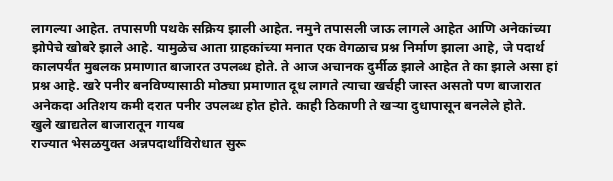लागल्या आहेत. तपासणी पथके सक्रिय झाली आहेत. नमुने तपासली जाऊ लागले आहेत आणि अनेकांच्या झोपेचे खोबरे झाले आहे. यामुळेच आता ग्राहकांच्या मनात एक वेगळाच प्रश्न निर्माण झाला आहे, जे पदार्थ कालपर्यंत मुबलक प्रमाणात बाजारत उपलब्ध होते. ते आज अचानक दुर्मीळ झाले आहेत ते का झाले असा हां प्रश्न आहे. खरे पनीर बनविण्यासाठी मोठ्या प्रमाणात दूध लागते त्याचा खर्चही जास्त असतो पण बाजारात अनेकदा अतिशय कमी दरात पनीर उपलब्ध होत होते. काही ठिकाणी ते खऱ्या दुधापासून बनलेले होते.
खुले खाद्यतेल बाजारातून गायब
राज्यात भेसळयुक्त अन्नपदार्थांविरोधात सुरू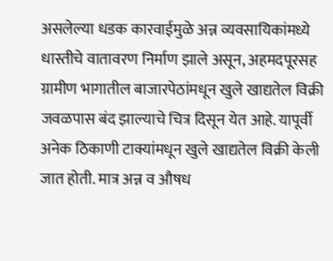असलेल्या धडक कारवाईमुळे अन्न व्यवसायिकांमध्ये धास्तीचे वातावरण निर्माण झाले असून, अहमदपूरसह ग्रामीण भागातील बाजारपेठांमधून खुले खाद्यतेल विक्री जवळपास बंद झाल्याचे चित्र दिसून येत आहे. यापूर्वी अनेक ठिकाणी टाक्यांमधून खुले खाद्यतेल विक्री केली जात होती. मात्र अन्न व औषध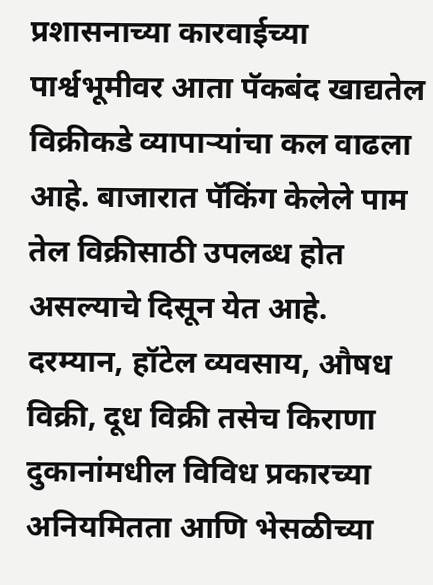प्रशासनाच्या कारवाईच्या पार्श्वभूमीवर आता पॅकबंद खाद्यतेल विक्रीकडे व्यापाऱ्यांचा कल वाढला आहे. बाजारात पॅकिंग केलेले पाम तेल विक्रीसाठी उपलब्ध होत असल्याचे दिसून येत आहे. दरम्यान, हॉटेल व्यवसाय, औषध विक्री, दूध विक्री तसेच किराणा दुकानांमधील विविध प्रकारच्या अनियमितता आणि भेसळीच्या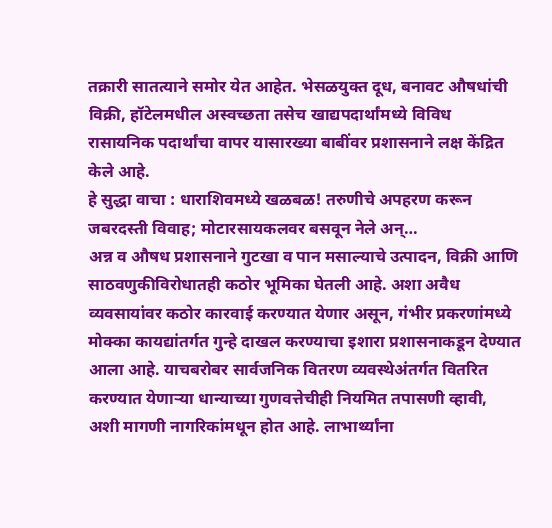तक्रारी सातत्याने समोर येत आहेत. भेसळयुक्त दूध, बनावट औषधांची विक्री, हॉटेलमधील अस्वच्छता तसेच खाद्यपदार्थांमध्ये विविध रासायनिक पदार्थांचा वापर यासारख्या बाबींवर प्रशासनाने लक्ष केंद्रित केले आहे.
हे सुद्धा वाचा : धाराशिवमध्ये खळबळ! तरुणीचे अपहरण करून जबरदस्ती विवाह; मोटारसायकलवर बसवून नेले अन्…
अन्न व औषध प्रशासनाने गुटखा व पान मसाल्याचे उत्पादन, विक्री आणि साठवणुकीविरोधातही कठोर भूमिका घेतली आहे. अशा अवैध व्यवसायांवर कठोर कारवाई करण्यात येणार असून, गंभीर प्रकरणांमध्ये मोक्का कायद्यांतर्गत गुन्हे दाखल करण्याचा इशारा प्रशासनाकडून देण्यात आला आहे. याचबरोबर सार्वजनिक वितरण व्यवस्थेअंतर्गत वितरित करण्यात येणाऱ्या धान्याच्या गुणवत्तेचीही नियमित तपासणी व्हावी, अशी मागणी नागरिकांमधून होत आहे. लाभार्थ्यांना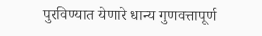पुरविण्यात येणारे धान्य गुणवत्तापूर्ण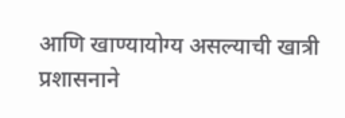आणि खाण्यायोग्य असल्याची खात्री प्रशासनाने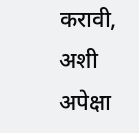करावी, अशी अपेक्षा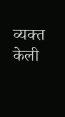व्यक्त केली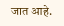जात आहे.